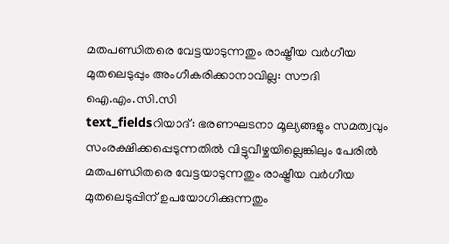മതപണ്ഡിതരെ വേട്ടയാടുന്നതും രാഷ്ട്രീയ വർഗീയ മുതലെടുപ്പും അംഗീകരിക്കാനാവില്ല: സൗദി ഐ.എം.സി.സി
text_fieldsറിയാദ്: ഭരണഘടനാ മൂല്യങ്ങളും സമത്വവും സംരക്ഷിക്കപ്പെടുന്നതിൽ വിട്ടുവീഴ്ചയില്ലെങ്കിലും പേരിൽ മതപണ്ഡിതരെ വേട്ടയാടുന്നതും രാഷ്ട്രീയ വർഗീയ മുതലെടുപ്പിന് ഉപയോഗിക്കുന്നതും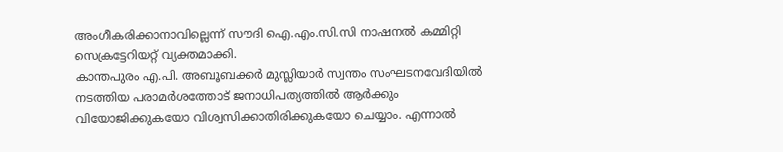അംഗീകരിക്കാനാവില്ലെന്ന് സൗദി ഐ.എം.സി.സി നാഷനൽ കമ്മിറ്റി സെക്രട്ടേറിയറ്റ് വ്യക്തമാക്കി.
കാന്തപുരം എ.പി. അബൂബക്കർ മുസ്ലിയാർ സ്വന്തം സംഘടനവേദിയിൽ നടത്തിയ പരാമർശത്തോട് ജനാധിപത്യത്തിൽ ആർക്കും വിയോജിക്കുകയോ വിശ്വസിക്കാതിരിക്കുകയോ ചെയ്യാം. എന്നാൽ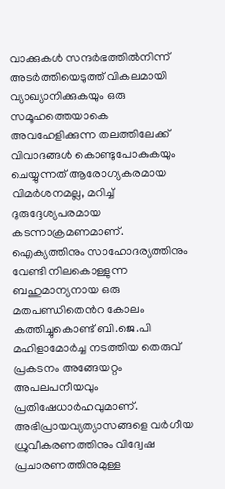വാക്കുകൾ സന്ദർഭത്തിൽനിന്ന് അടർത്തിയെടുത്ത് വികലമായി വ്യാഖ്യാനിക്കുകയും ഒരു സമൂഹത്തെയാകെ അവഹേളിക്കുന്ന തലത്തിലേക്ക് വിവാദങ്ങൾ കൊണ്ടുപോകുകയും ചെയ്യുന്നത് ആരോഗ്യകരമായ വിമർശനമല്ല, മറിച്ച് ദുരുദ്ദേശ്യപരമായ കടന്നാക്രമണമാണ്.
ഐക്യത്തിനും സാഹോദര്യത്തിനും വേണ്ടി നിലകൊള്ളുന്ന ബഹുമാന്യനായ ഒരു മതപണ്ഡിതെൻറ കോലം കത്തിച്ചുകൊണ്ട് ബി.ജെ.പി മഹിളാമോർച്ച നടത്തിയ തെരുവ് പ്രകടനം അങ്ങേയറ്റം അപലപനീയവും പ്രതിഷേധാർഹവുമാണ്.
അഭിപ്രായവ്യത്യാസങ്ങളെ വർഗീയ ധ്രുവീകരണത്തിനും വിദ്വേഷ പ്രചാരണത്തിനുമുള്ള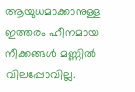ആയുധമാക്കാനുള്ള ഇത്തരം ഹീനമായ നീക്കങ്ങൾ മണ്ണിൽ വിലപ്പോവില്ല.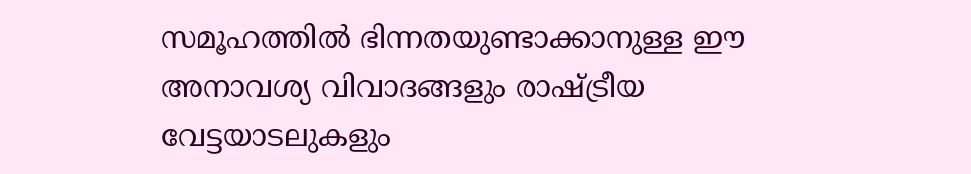സമൂഹത്തിൽ ഭിന്നതയുണ്ടാക്കാനുള്ള ഈ അനാവശ്യ വിവാദങ്ങളും രാഷ്ട്രീയ വേട്ടയാടലുകളും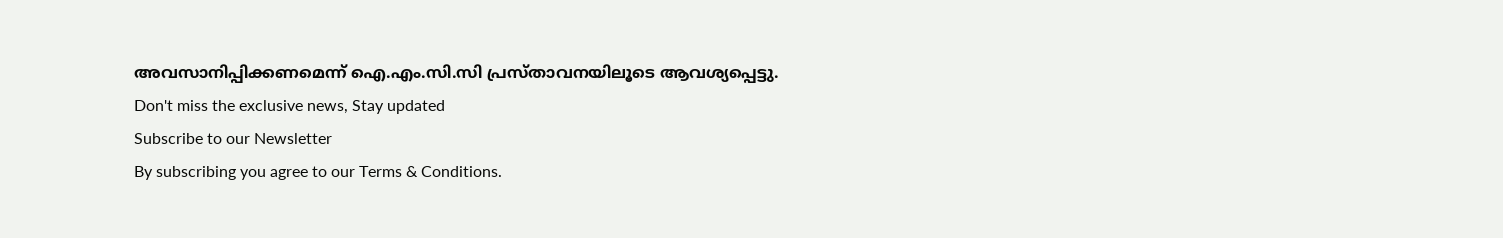അവസാനിപ്പിക്കണമെന്ന് ഐ.എം.സി.സി പ്രസ്താവനയിലൂടെ ആവശ്യപ്പെട്ടു.
Don't miss the exclusive news, Stay updated
Subscribe to our Newsletter
By subscribing you agree to our Terms & Conditions.